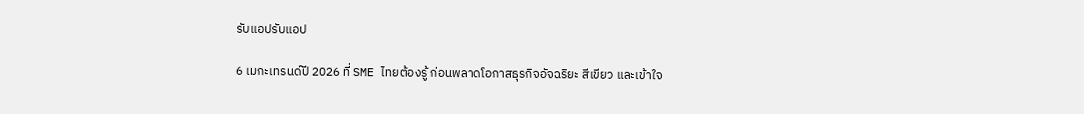รับแอปรับแอป

6 เมกะเทรนด์ปี 2026 ที่ SME ไทยต้องรู้ ก่อนพลาดโอกาสธุรกิจอัจฉริยะ สีเขียว และเข้าใจ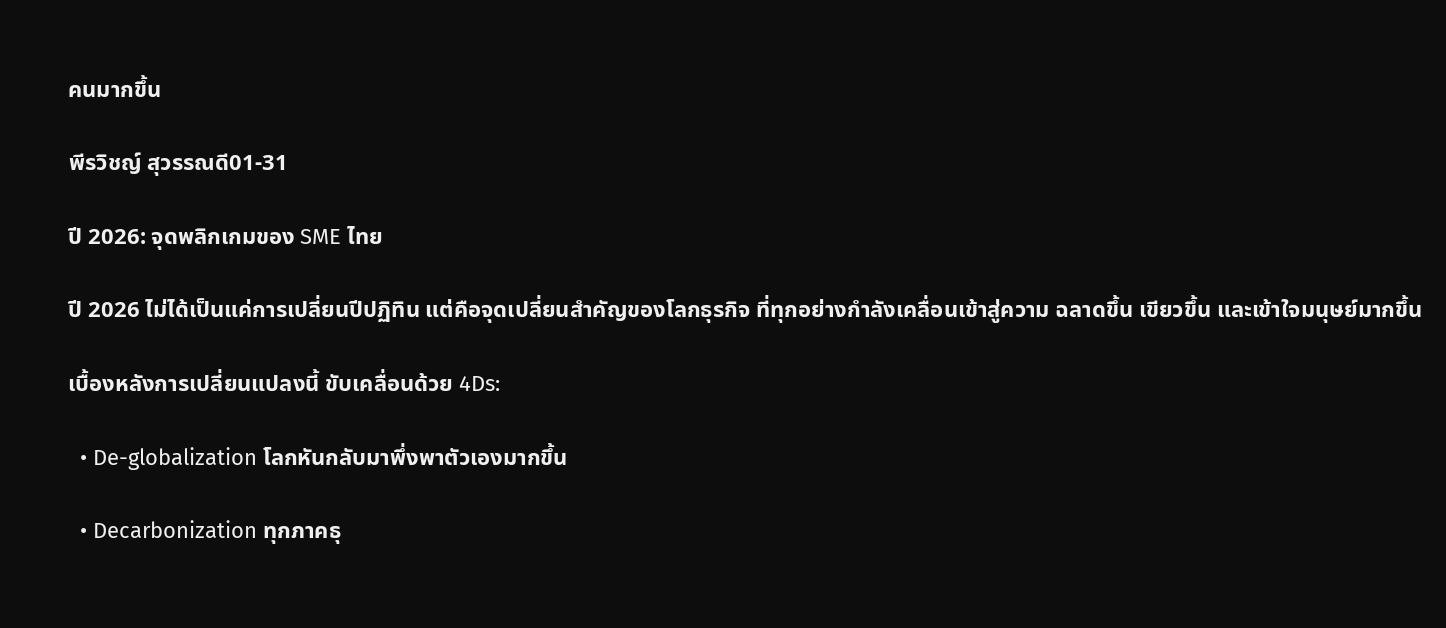คนมากขึ้น

พีรวิชญ์ สุวรรณดี01-31

ปี 2026: จุดพลิกเกมของ SME ไทย

ปี 2026 ไม่ได้เป็นแค่การเปลี่ยนปีปฏิทิน แต่คือจุดเปลี่ยนสำคัญของโลกธุรกิจ ที่ทุกอย่างกำลังเคลื่อนเข้าสู่ความ ฉลาดขึ้น เขียวขึ้น และเข้าใจมนุษย์มากขึ้น

เบื้องหลังการเปลี่ยนแปลงนี้ ขับเคลื่อนด้วย 4Ds:

  • De-globalization โลกหันกลับมาพึ่งพาตัวเองมากขึ้น

  • Decarbonization ทุกภาคธุ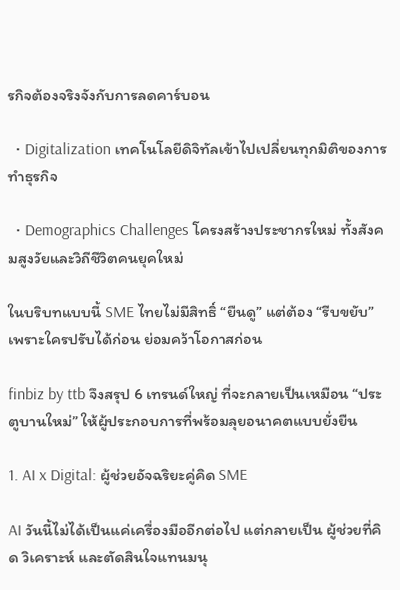รกิจต้องจริงจังกับการลดคาร์บอน

  • Digitalization เทคโนโลยีดิจิทัลเข้าไปเปลี่ยนทุกมิติของการทำธุรกิจ

  • Demographics Challenges โครงสร้างประชากรใหม่ ทั้งสังคมสูงวัยและวิถีชีวิตคนยุคใหม่

ในบริบทแบบนี้ SME ไทยไม่มีสิทธิ์ “ยืนดู” แต่ต้อง “รีบขยับ” เพราะใครปรับได้ก่อน ย่อมคว้าโอกาสก่อน

finbiz by ttb จึงสรุป 6 เทรนด์ใหญ่ ที่จะกลายเป็นเหมือน “ประตูบานใหม่” ให้ผู้ประกอบการที่พร้อมลุยอนาคตแบบยั่งยืน

1. AI x Digital: ผู้ช่วยอัจฉริยะคู่คิด SME

AI วันนี้ไม่ได้เป็นแค่เครื่องมืออีกต่อไป แต่กลายเป็น ผู้ช่วยที่คิด วิเคราะห์ และตัดสินใจแทนมนุ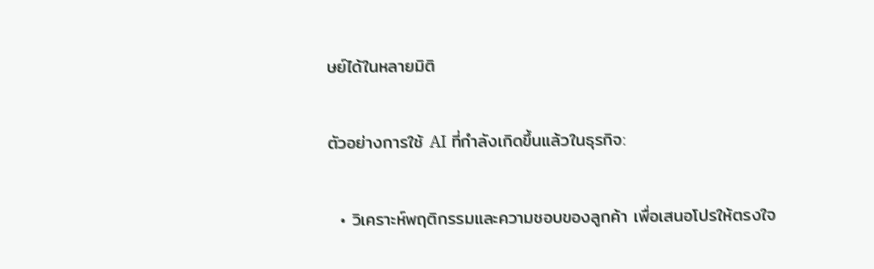ษย์ได้ในหลายมิติ

ตัวอย่างการใช้ AI ที่กำลังเกิดขึ้นแล้วในธุรกิจ:

  • วิเคราะห์พฤติกรรมและความชอบของลูกค้า เพื่อเสนอโปรให้ตรงใจ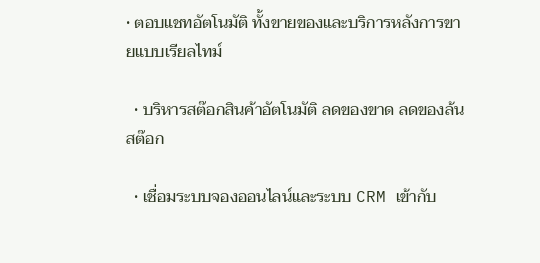• ตอบแชทอัตโนมัติ ทั้งขายของและบริการหลังการขายแบบเรียลไทม์

  • บริหารสต๊อกสินค้าอัตโนมัติ ลดของขาด ลดของล้นสต๊อก

  • เชื่อมระบบจองออนไลน์และระบบ CRM เข้ากับ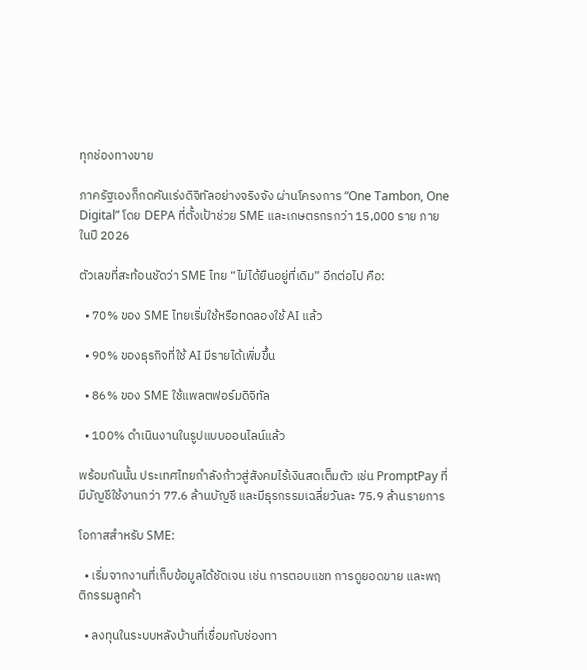ทุกช่องทางขาย

ภาครัฐเองก็กดคันเร่งดิจิทัลอย่างจริงจัง ผ่านโครงการ “One Tambon, One Digital” โดย DEPA ที่ตั้งเป้าช่วย SME และเกษตรกรกว่า 15,000 ราย ภายในปี 2026

ตัวเลขที่สะท้อนชัดว่า SME ไทย “ไม่ได้ยืนอยู่ที่เดิม” อีกต่อไป คือ:

  • 70% ของ SME ไทยเริ่มใช้หรือทดลองใช้ AI แล้ว

  • 90% ของธุรกิจที่ใช้ AI มีรายได้เพิ่มขึ้น

  • 86% ของ SME ใช้แพลตฟอร์มดิจิทัล

  • 100% ดำเนินงานในรูปแบบออนไลน์แล้ว

พร้อมกันนั้น ประเทศไทยกำลังก้าวสู่สังคมไร้เงินสดเต็มตัว เช่น PromptPay ที่มีบัญชีใช้งานกว่า 77.6 ล้านบัญชี และมีธุรกรรมเฉลี่ยวันละ 75.9 ล้านรายการ

โอกาสสำหรับ SME:

  • เริ่มจากงานที่เก็บข้อมูลได้ชัดเจน เช่น การตอบแชท การดูยอดขาย และพฤติกรรมลูกค้า

  • ลงทุนในระบบหลังบ้านที่เชื่อมกับช่องทา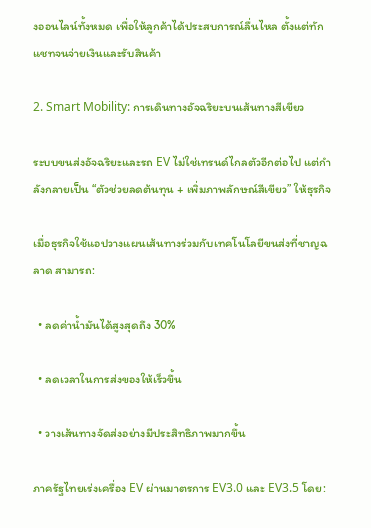งออนไลน์ทั้งหมด เพื่อให้ลูกค้าได้ประสบการณ์ลื่นไหล ตั้งแต่ทักแชทจนจ่ายเงินและรับสินค้า

2. Smart Mobility: การเดินทางอัจฉริยะบนเส้นทางสีเขียว

ระบบขนส่งอัจฉริยะและรถ EV ไม่ใช่เทรนด์ไกลตัวอีกต่อไป แต่กำลังกลายเป็น “ตัวช่วยลดต้นทุน + เพิ่มภาพลักษณ์สีเขียว” ให้ธุรกิจ

เมื่อธุรกิจใช้แอปวางแผนเส้นทางร่วมกับเทคโนโลยีขนส่งที่ชาญฉลาด สามารถ:

  • ลดค่าน้ำมันได้สูงสุดถึง 30%

  • ลดเวลาในการส่งของให้เร็วขึ้น

  • วางเส้นทางจัดส่งอย่างมีประสิทธิภาพมากขึ้น

ภาครัฐไทยเร่งเครื่อง EV ผ่านมาตรการ EV3.0 และ EV3.5 โดย: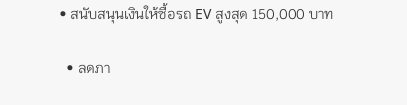• สนับสนุนเงินให้ซื้อรถ EV สูงสุด 150,000 บาท

  • ลดภา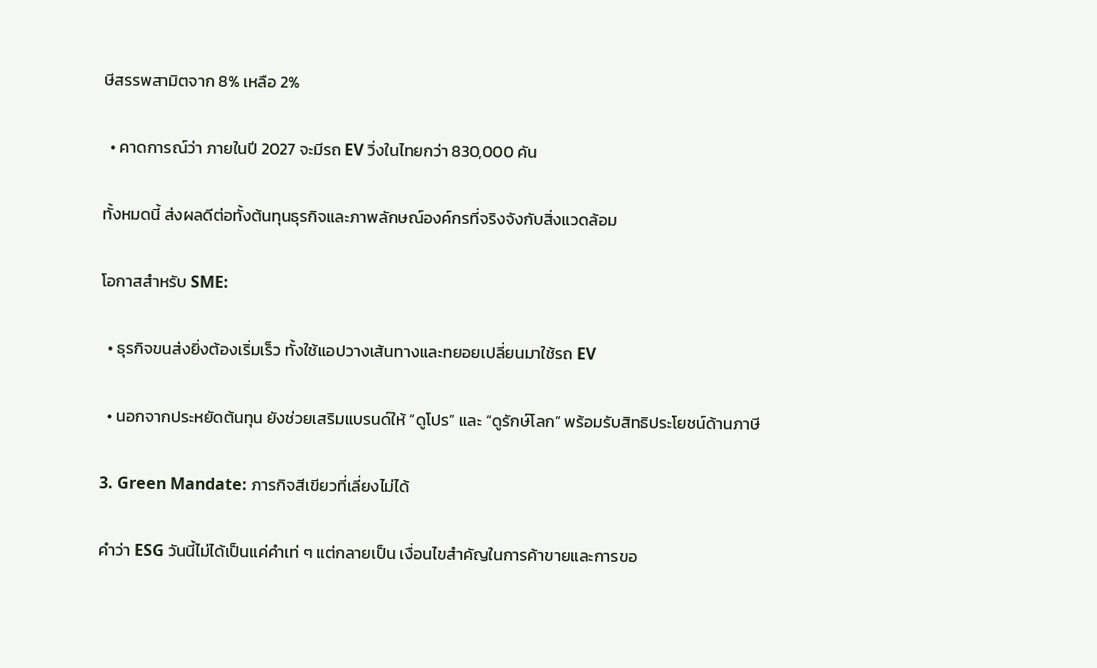ษีสรรพสามิตจาก 8% เหลือ 2%

  • คาดการณ์ว่า ภายในปี 2027 จะมีรถ EV วิ่งในไทยกว่า 830,000 คัน

ทั้งหมดนี้ ส่งผลดีต่อทั้งต้นทุนธุรกิจและภาพลักษณ์องค์กรที่จริงจังกับสิ่งแวดล้อม

โอกาสสำหรับ SME:

  • ธุรกิจขนส่งยิ่งต้องเริ่มเร็ว ทั้งใช้แอปวางเส้นทางและทยอยเปลี่ยนมาใช้รถ EV

  • นอกจากประหยัดต้นทุน ยังช่วยเสริมแบรนด์ให้ “ดูโปร” และ “ดูรักษ์โลก” พร้อมรับสิทธิประโยชน์ด้านภาษี

3. Green Mandate: ภารกิจสีเขียวที่เลี่ยงไม่ได้

คำว่า ESG วันนี้ไม่ได้เป็นแค่คำเท่ ๆ แต่กลายเป็น เงื่อนไขสำคัญในการค้าขายและการขอ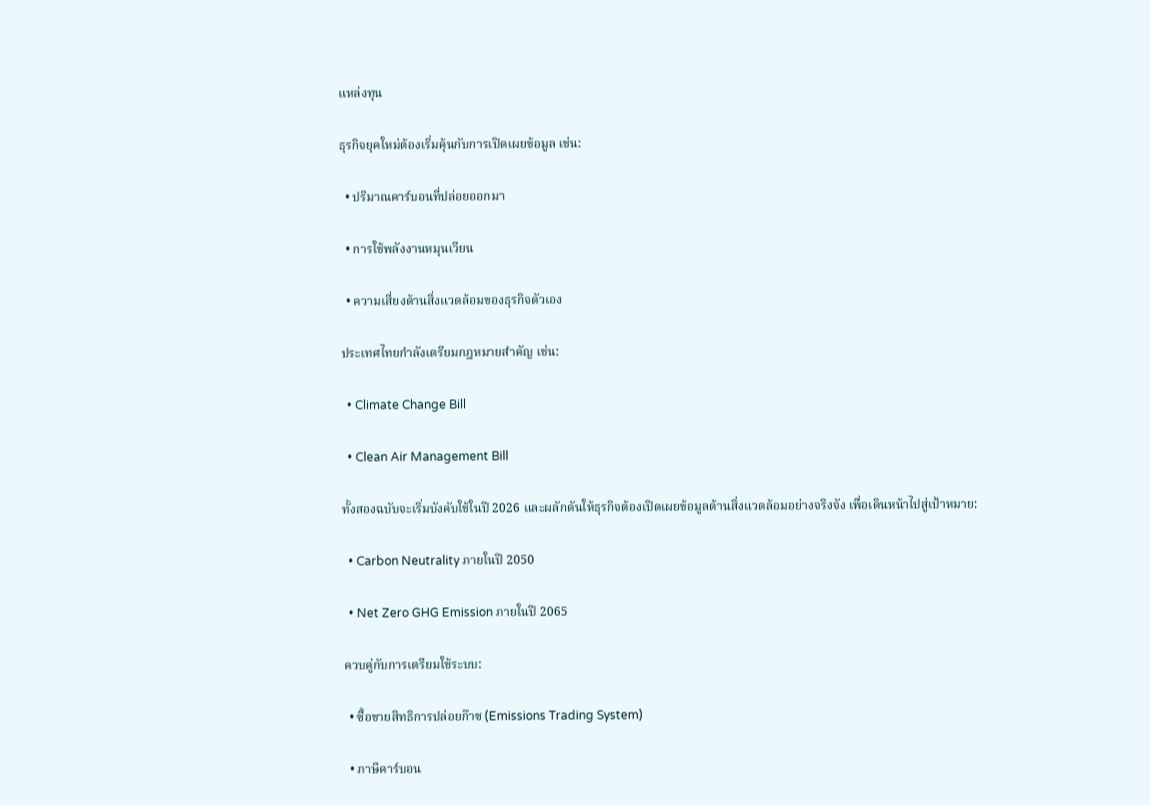แหล่งทุน

ธุรกิจยุคใหม่ต้องเริ่มคุ้นกับการเปิดเผยข้อมูล เช่น:

  • ปริมาณคาร์บอนที่ปล่อยออกมา

  • การใช้พลังงานหมุนเวียน

  • ความเสี่ยงด้านสิ่งแวดล้อมของธุรกิจตัวเอง

ประเทศไทยกำลังเตรียมกฎหมายสำคัญ เช่น:

  • Climate Change Bill

  • Clean Air Management Bill

ทั้งสองฉบับจะเริ่มบังคับใช้ในปี 2026 และผลักดันให้ธุรกิจต้องเปิดเผยข้อมูลด้านสิ่งแวดล้อมอย่างจริงจัง เพื่อเดินหน้าไปสู่เป้าหมาย:

  • Carbon Neutrality ภายในปี 2050

  • Net Zero GHG Emission ภายในปี 2065

ควบคู่กับการเตรียมใช้ระบบ:

  • ซื้อขายสิทธิการปล่อยก๊าซ (Emissions Trading System)

  • ภาษีคาร์บอน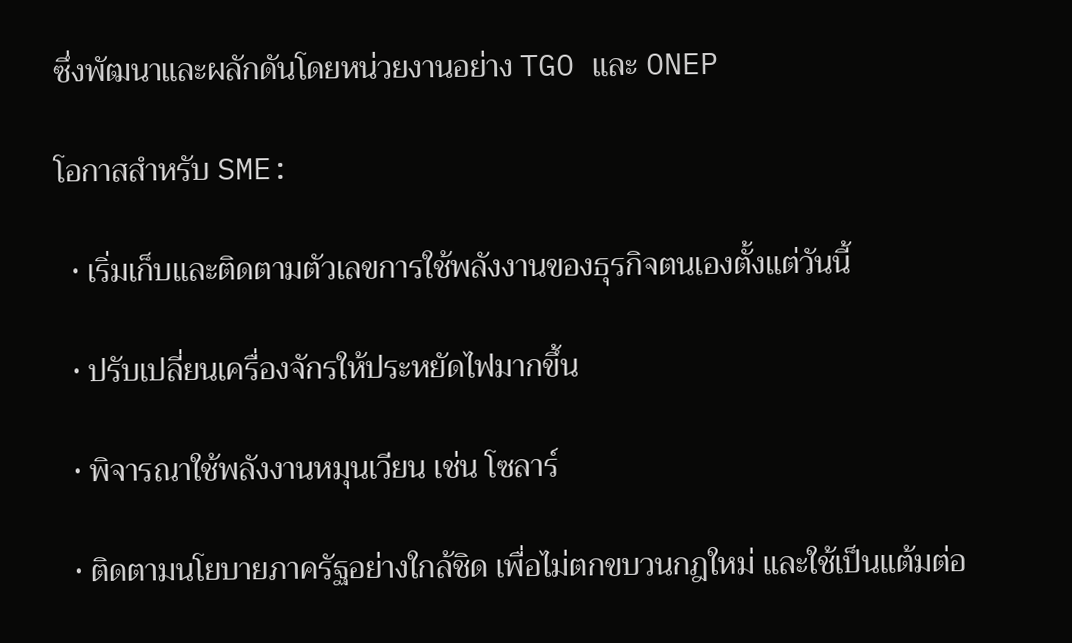ซึ่งพัฒนาและผลักดันโดยหน่วยงานอย่าง TGO และ ONEP

โอกาสสำหรับ SME:

  • เริ่มเก็บและติดตามตัวเลขการใช้พลังงานของธุรกิจตนเองตั้งแต่วันนี้

  • ปรับเปลี่ยนเครื่องจักรให้ประหยัดไฟมากขึ้น

  • พิจารณาใช้พลังงานหมุนเวียน เช่น โซลาร์

  • ติดตามนโยบายภาครัฐอย่างใกล้ชิด เพื่อไม่ตกขบวนกฎใหม่ และใช้เป็นแต้มต่อ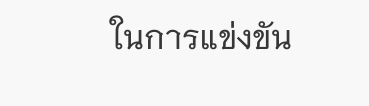ในการแข่งขัน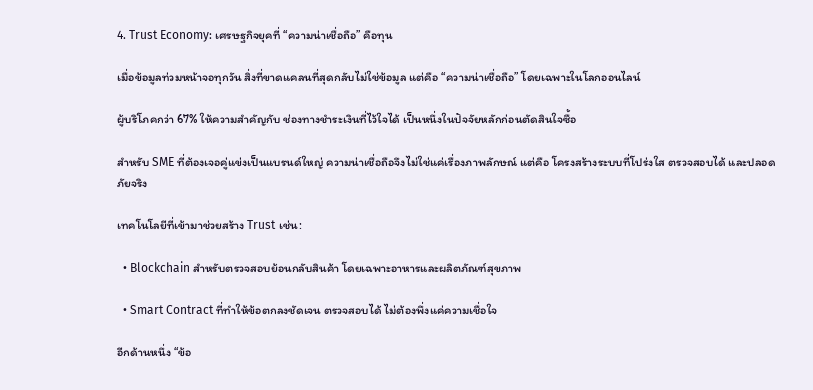4. Trust Economy: เศรษฐกิจยุคที่ “ความน่าเชื่อถือ” คือทุน

เมื่อข้อมูลท่วมหน้าจอทุกวัน สิ่งที่ขาดแคลนที่สุดกลับไม่ใช่ข้อมูล แต่คือ “ความน่าเชื่อถือ” โดยเฉพาะในโลกออนไลน์

ผู้บริโภคกว่า 67% ให้ความสำคัญกับ ช่องทางชำระเงินที่ไว้ใจได้ เป็นหนึ่งในปัจจัยหลักก่อนตัดสินใจซื้อ

สำหรับ SME ที่ต้องเจอคู่แข่งเป็นแบรนด์ใหญ่ ความน่าเชื่อถือจึงไม่ใช่แค่เรื่องภาพลักษณ์ แต่คือ โครงสร้างระบบที่โปร่งใส ตรวจสอบได้ และปลอดภัยจริง

เทคโนโลยีที่เข้ามาช่วยสร้าง Trust เช่น:

  • Blockchain สำหรับตรวจสอบย้อนกลับสินค้า โดยเฉพาะอาหารและผลิตภัณฑ์สุขภาพ

  • Smart Contract ที่ทำให้ข้อตกลงชัดเจน ตรวจสอบได้ ไม่ต้องพึ่งแค่ความเชื่อใจ

อีกด้านหนึ่ง “ข้อ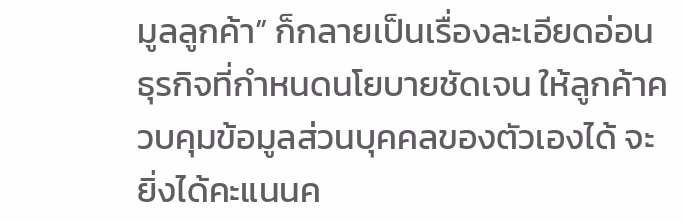มูลลูกค้า” ก็กลายเป็นเรื่องละเอียดอ่อน ธุรกิจที่กำหนดนโยบายชัดเจน ให้ลูกค้าควบคุมข้อมูลส่วนบุคคลของตัวเองได้ จะยิ่งได้คะแนนค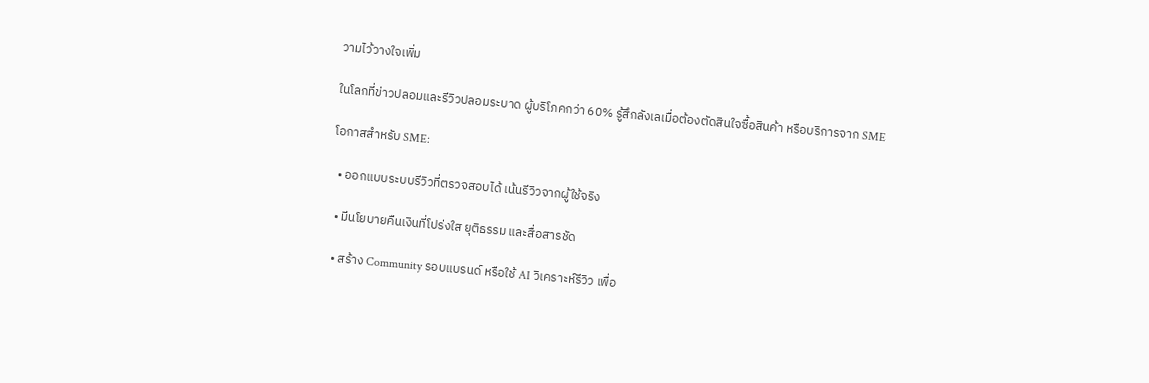วามไว้วางใจเพิ่ม

ในโลกที่ข่าวปลอมและรีวิวปลอมระบาด ผู้บริโภคกว่า 60% รู้สึกลังเลเมื่อต้องตัดสินใจซื้อสินค้า หรือบริการจาก SME

โอกาสสำหรับ SME:

  • ออกแบบระบบรีวิวที่ตรวจสอบได้ เน้นรีวิวจากผู้ใช้จริง

  • มีนโยบายคืนเงินที่โปร่งใส ยุติธรรม และสื่อสารชัด

  • สร้าง Community รอบแบรนด์ หรือใช้ AI วิเคราะห์รีวิว เพื่อ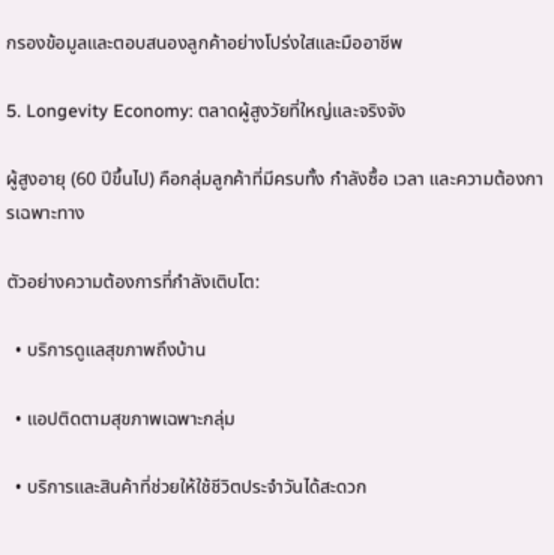กรองข้อมูลและตอบสนองลูกค้าอย่างโปร่งใสและมืออาชีพ

5. Longevity Economy: ตลาดผู้สูงวัยที่ใหญ่และจริงจัง

ผู้สูงอายุ (60 ปีขึ้นไป) คือกลุ่มลูกค้าที่มีครบทั้ง กำลังซื้อ เวลา และความต้องการเฉพาะทาง

ตัวอย่างความต้องการที่กำลังเติบโต:

  • บริการดูแลสุขภาพถึงบ้าน

  • แอปติดตามสุขภาพเฉพาะกลุ่ม

  • บริการและสินค้าที่ช่วยให้ใช้ชีวิตประจำวันได้สะดวก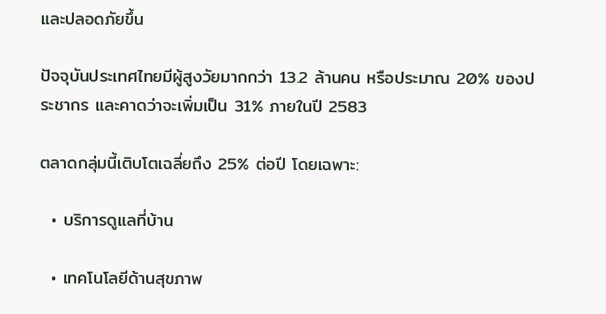และปลอดภัยขึ้น

ปัจจุบันประเทศไทยมีผู้สูงวัยมากกว่า 13.2 ล้านคน หรือประมาณ 20% ของประชากร และคาดว่าจะเพิ่มเป็น 31% ภายในปี 2583

ตลาดกลุ่มนี้เติบโตเฉลี่ยถึง 25% ต่อปี โดยเฉพาะ:

  • บริการดูแลที่บ้าน

  • เทคโนโลยีด้านสุขภาพ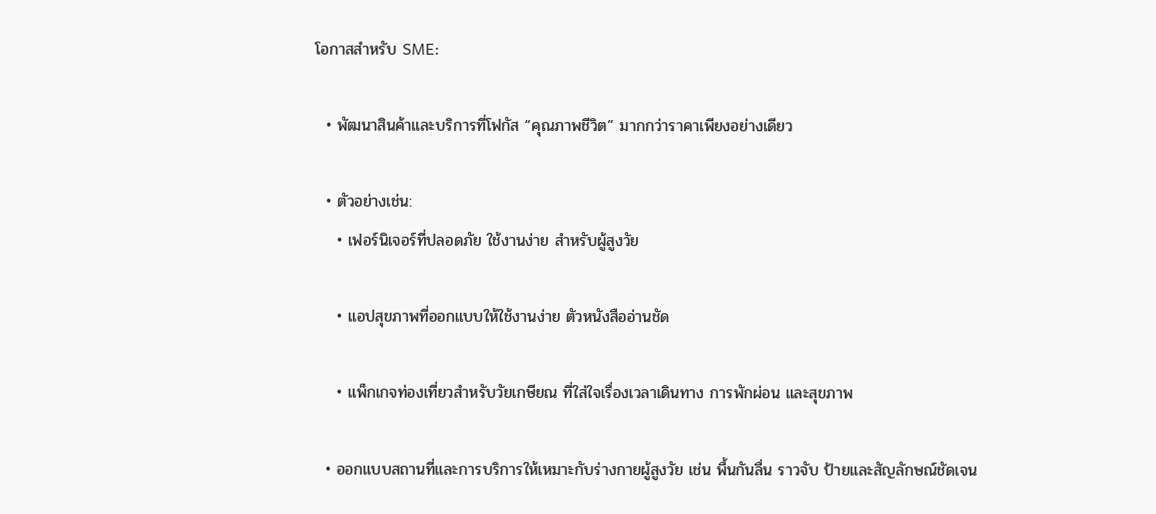โอกาสสำหรับ SME:

  • พัฒนาสินค้าและบริการที่โฟกัส “คุณภาพชีวิต” มากกว่าราคาเพียงอย่างเดียว

  • ตัวอย่างเช่น:
    • เฟอร์นิเจอร์ที่ปลอดภัย ใช้งานง่าย สำหรับผู้สูงวัย

    • แอปสุขภาพที่ออกแบบให้ใช้งานง่าย ตัวหนังสืออ่านชัด

    • แพ็กเกจท่องเที่ยวสำหรับวัยเกษียณ ที่ใส่ใจเรื่องเวลาเดินทาง การพักผ่อน และสุขภาพ

  • ออกแบบสถานที่และการบริการให้เหมาะกับร่างกายผู้สูงวัย เช่น พื้นกันลื่น ราวจับ ป้ายและสัญลักษณ์ชัดเจน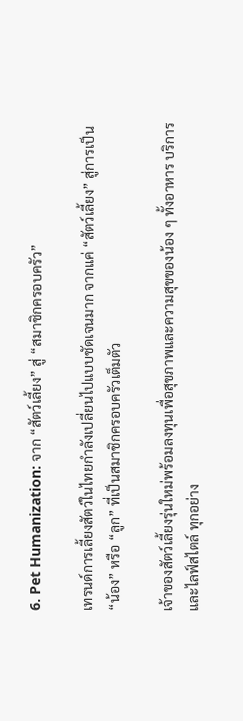6. Pet Humanization: จาก “สัตว์เลี้ยง” สู่ “สมาชิกครอบครัว”

เทรนด์การเลี้ยงสัตว์ในไทยกำลังเปลี่ยนไปแบบชัดเจนมาก จากแค่ “สัตว์เลี้ยง” สู่การเป็น “น้อง” หรือ “ลูก” ที่เป็นสมาชิกครอบครัวเต็มตัว

เจ้าของสัตว์เลี้ยงรุ่นใหม่พร้อมลงทุนเพื่อสุขภาพและความสุขของน้อง ๆ ทั้งอาหาร บริการ และไลฟ์สไตล์ ทุกอย่าง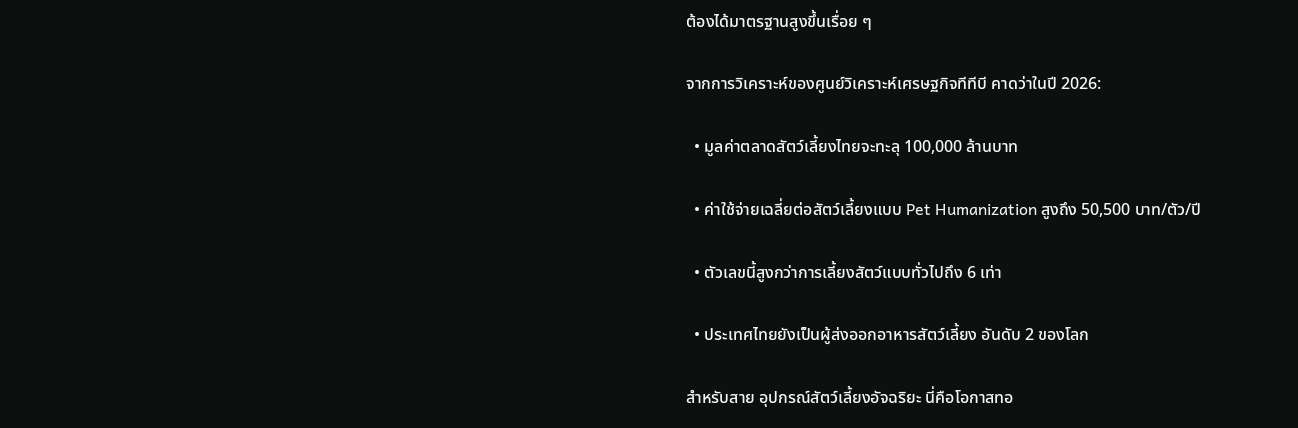ต้องได้มาตรฐานสูงขึ้นเรื่อย ๆ

จากการวิเคราะห์ของศูนย์วิเคราะห์เศรษฐกิจทีทีบี คาดว่าในปี 2026:

  • มูลค่าตลาดสัตว์เลี้ยงไทยจะทะลุ 100,000 ล้านบาท

  • ค่าใช้จ่ายเฉลี่ยต่อสัตว์เลี้ยงแบบ Pet Humanization สูงถึง 50,500 บาท/ตัว/ปี

  • ตัวเลขนี้สูงกว่าการเลี้ยงสัตว์แบบทั่วไปถึง 6 เท่า

  • ประเทศไทยยังเป็นผู้ส่งออกอาหารสัตว์เลี้ยง อันดับ 2 ของโลก

สำหรับสาย อุปกรณ์สัตว์เลี้ยงอัจฉริยะ นี่คือโอกาสทอ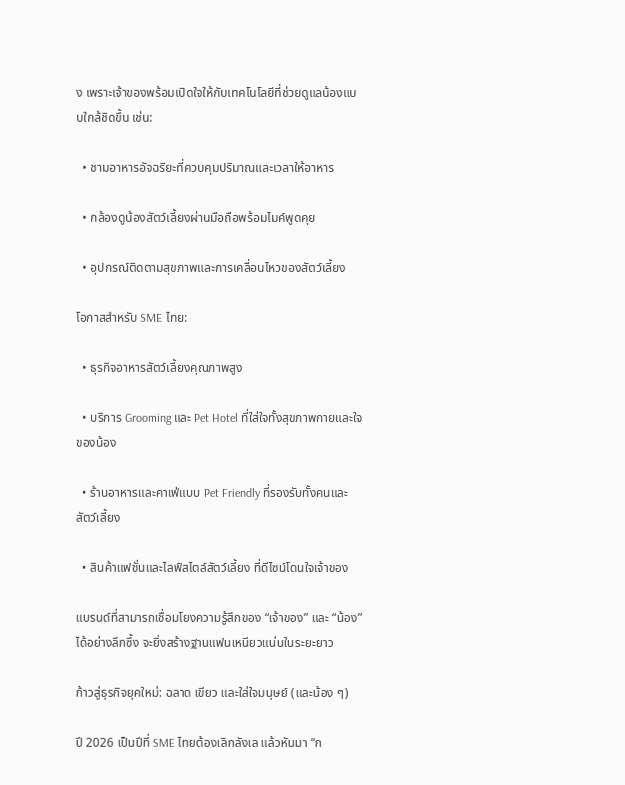ง เพราะเจ้าของพร้อมเปิดใจให้กับเทคโนโลยีที่ช่วยดูแลน้องแบบใกล้ชิดขึ้น เช่น:

  • ชามอาหารอัจฉริยะที่ควบคุมปริมาณและเวลาให้อาหาร

  • กล้องดูน้องสัตว์เลี้ยงผ่านมือถือพร้อมไมค์พูดคุย

  • อุปกรณ์ติดตามสุขภาพและการเคลื่อนไหวของสัตว์เลี้ยง

โอกาสสำหรับ SME ไทย:

  • ธุรกิจอาหารสัตว์เลี้ยงคุณภาพสูง

  • บริการ Grooming และ Pet Hotel ที่ใส่ใจทั้งสุขภาพกายและใจของน้อง

  • ร้านอาหารและคาเฟ่แบบ Pet Friendly ที่รองรับทั้งคนและสัตว์เลี้ยง

  • สินค้าแฟชั่นและไลฟ์สไตล์สัตว์เลี้ยง ที่ดีไซน์โดนใจเจ้าของ

แบรนด์ที่สามารถเชื่อมโยงความรู้สึกของ “เจ้าของ” และ “น้อง” ได้อย่างลึกซึ้ง จะยิ่งสร้างฐานแฟนเหนียวแน่นในระยะยาว

ก้าวสู่ธุรกิจยุคใหม่: ฉลาด เขียว และใส่ใจมนุษย์ (และน้อง ๆ)

ปี 2026 เป็นปีที่ SME ไทยต้องเลิกลังเล แล้วหันมา “ก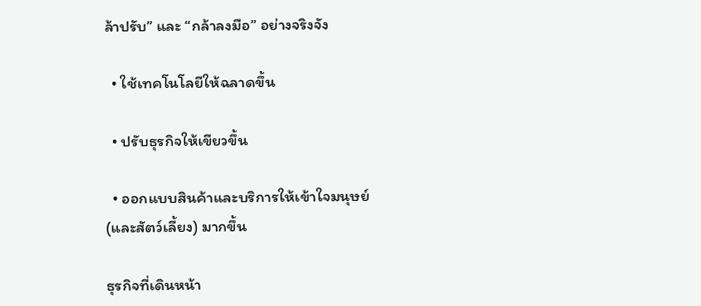ล้าปรับ” และ “กล้าลงมือ” อย่างจริงจัง

  • ใช้เทคโนโลยีให้ฉลาดขึ้น

  • ปรับธุรกิจให้เขียวขึ้น

  • ออกแบบสินค้าและบริการให้เข้าใจมนุษย์ (และสัตว์เลี้ยง) มากขึ้น

ธุรกิจที่เดินหน้า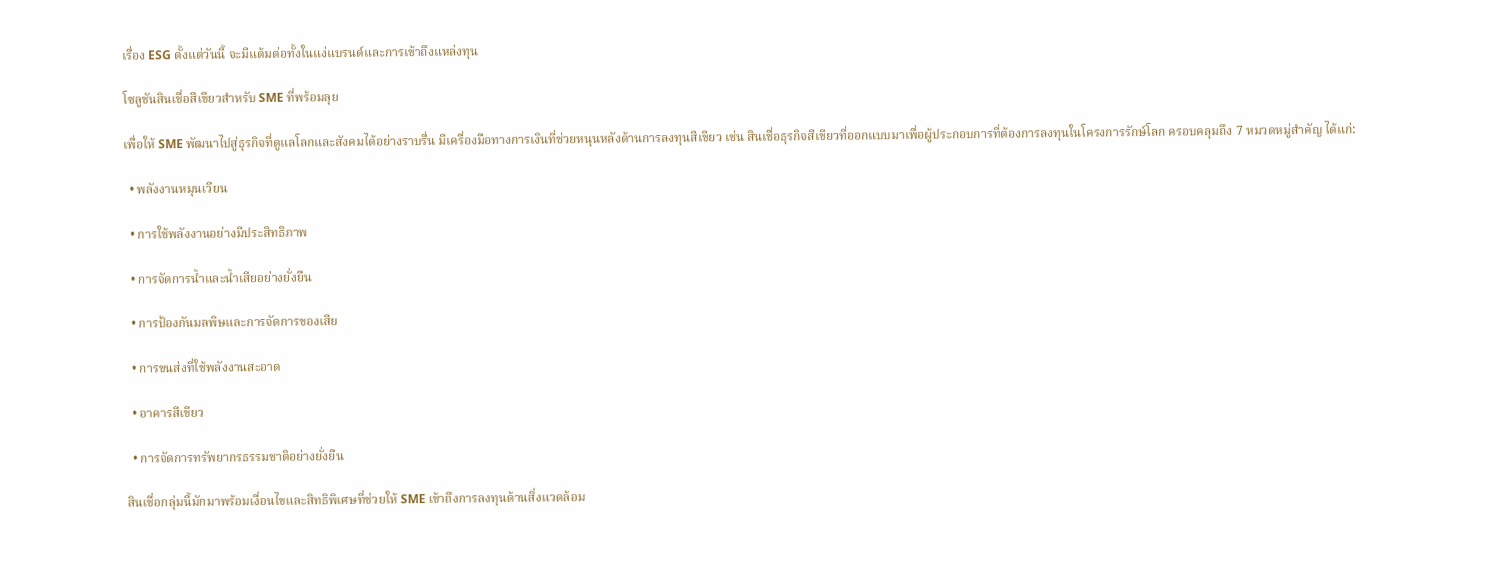เรื่อง ESG ตั้งแต่วันนี้ จะมีแต้มต่อทั้งในแง่แบรนด์และการเข้าถึงแหล่งทุน

โซลูชันสินเชื่อสีเขียวสำหรับ SME ที่พร้อมลุย

เพื่อให้ SME พัฒนาไปสู่ธุรกิจที่ดูแลโลกและสังคมได้อย่างราบรื่น มีเครื่องมือทางการเงินที่ช่วยหนุนหลังด้านการลงทุนสีเขียว เช่น สินเชื่อธุรกิจสีเขียวที่ออกแบบมาเพื่อผู้ประกอบการที่ต้องการลงทุนในโครงการรักษ์โลก ครอบคลุมถึง 7 หมวดหมู่สำคัญ ได้แก่:

  • พลังงานหมุนเวียน

  • การใช้พลังงานอย่างมีประสิทธิภาพ

  • การจัดการน้ำและน้ำเสียอย่างยั่งยืน

  • การป้องกันมลพิษและการจัดการของเสีย

  • การขนส่งที่ใช้พลังงานสะอาด

  • อาคารสีเขียว

  • การจัดการทรัพยากรธรรมชาติอย่างยั่งยืน

สินเชื่อกลุ่มนี้มักมาพร้อมเงื่อนไขและสิทธิพิเศษที่ช่วยให้ SME เข้าถึงการลงทุนด้านสิ่งแวดล้อม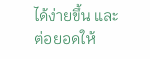ได้ง่ายขึ้น และต่อยอดให้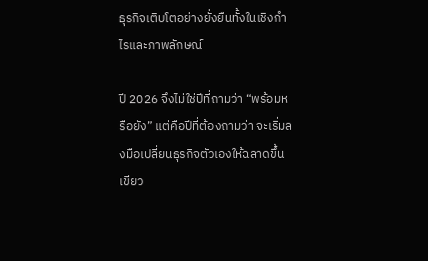ธุรกิจเติบโตอย่างยั่งยืนทั้งในเชิงกำไรและภาพลักษณ์

ปี 2026 จึงไม่ใช่ปีที่ถามว่า “พร้อมหรือยัง” แต่คือปีที่ต้องถามว่า จะเริ่มลงมือเปลี่ยนธุรกิจตัวเองให้ฉลาดขึ้น เขียว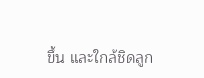ขึ้น และใกล้ชิดลูก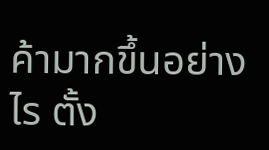ค้ามากขึ้นอย่างไร ตั้ง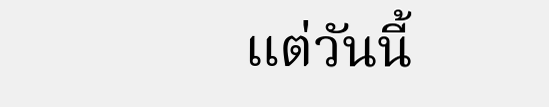แต่วันนี้